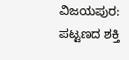ವಿಜಯಪುರ: ಪಟ್ಟಣದ ಶಕ್ತಿ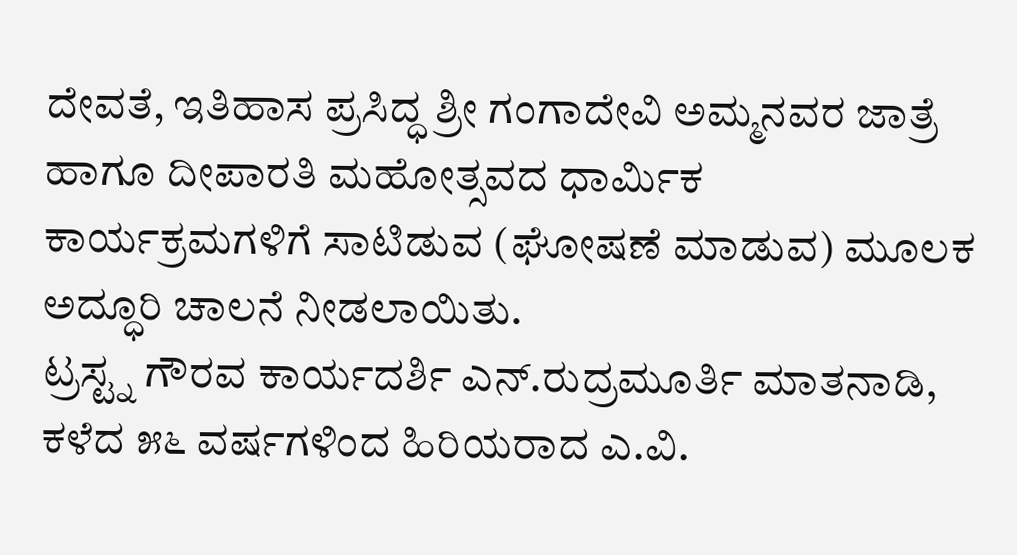ದೇವತೆ, ಇತಿಹಾಸ ಪ್ರಸಿದ್ಧ ಶ್ರೀ ಗಂಗಾದೇವಿ ಅಮ್ಮನವರ ಜಾತ್ರೆ ಹಾಗೂ ದೀಪಾರತಿ ಮಹೋತ್ಸವದ ಧಾರ್ಮಿಕ ಕಾರ್ಯಕ್ರಮಗಳಿಗೆ ಸಾಟಿಡುವ (ಘೋಷಣೆ ಮಾಡುವ) ಮೂಲಕ ಅದ್ಧೂರಿ ಚಾಲನೆ ನೀಡಲಾಯಿತು.
ಟ್ರಸ್ಟ್ನ ಗೌರವ ಕಾರ್ಯದರ್ಶಿ ಎನ್.ರುದ್ರಮೂರ್ತಿ ಮಾತನಾಡಿ, ಕಳೆದ ೫೬ ವರ್ಷಗಳಿಂದ ಹಿರಿಯರಾದ ಎ.ವಿ.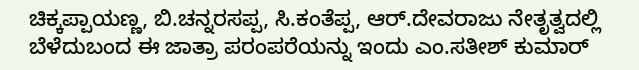ಚಿಕ್ಕಪ್ಪಾಯಣ್ಣ, ಬಿ.ಚನ್ನರಸಪ್ಪ, ಸಿ.ಕಂತೆಪ್ಪ, ಆರ್.ದೇವರಾಜು ನೇತೃತ್ವದಲ್ಲಿ ಬೆಳೆದುಬಂದ ಈ ಜಾತ್ರಾ ಪರಂಪರೆಯನ್ನು ಇಂದು ಎಂ.ಸತೀಶ್ ಕುಮಾರ್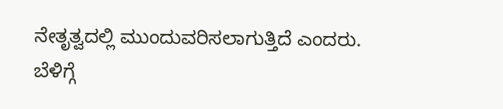ನೇತೃತ್ವದಲ್ಲಿ ಮುಂದುವರಿಸಲಾಗುತ್ತಿದೆ ಎಂದರು.
ಬೆಳಿಗ್ಗೆ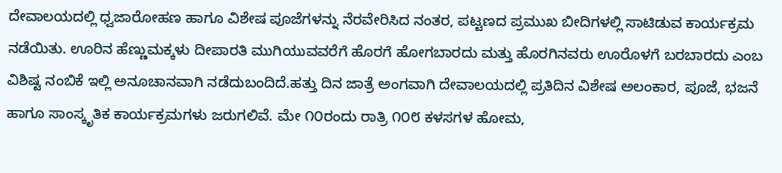ದೇವಾಲಯದಲ್ಲಿ ಧ್ವಜಾರೋಹಣ ಹಾಗೂ ವಿಶೇಷ ಪೂಜೆಗಳನ್ನು ನೆರವೇರಿಸಿದ ನಂತರ, ಪಟ್ಟಣದ ಪ್ರಮುಖ ಬೀದಿಗಳಲ್ಲಿ ಸಾಟಿಡುವ ಕಾರ್ಯಕ್ರಮ ನಡೆಯಿತು. ಊರಿನ ಹೆಣ್ಣುಮಕ್ಕಳು ದೀಪಾರತಿ ಮುಗಿಯುವವರೆಗೆ ಹೊರಗೆ ಹೋಗಬಾರದು ಮತ್ತು ಹೊರಗಿನವರು ಊರೊಳಗೆ ಬರಬಾರದು ಎಂಬ ವಿಶಿಷ್ಟ ನಂಬಿಕೆ ಇಲ್ಲಿ ಅನೂಚಾನವಾಗಿ ನಡೆದುಬಂದಿದೆ.ಹತ್ತು ದಿನ ಜಾತ್ರೆ ಅಂಗವಾಗಿ ದೇವಾಲಯದಲ್ಲಿ ಪ್ರತಿದಿನ ವಿಶೇಷ ಅಲಂಕಾರ, ಪೂಜೆ, ಭಜನೆ ಹಾಗೂ ಸಾಂಸ್ಕೃತಿಕ ಕಾರ್ಯಕ್ರಮಗಳು ಜರುಗಲಿವೆ. ಮೇ ೧೦ರಂದು ರಾತ್ರಿ ೧೦೮ ಕಳಸಗಳ ಹೋಮ,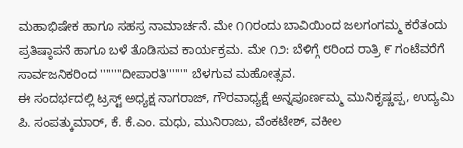ಮಹಾಭಿಷೇಕ ಹಾಗೂ ಸಹಸ್ರ ನಾಮಾರ್ಚನೆ. ಮೇ ೧೧ರಂದು ಬಾವಿಯಿಂದ ಜಲಗಂಗಮ್ಮ ಕರೆತಂದು ಪ್ರತಿಷ್ಠಾಪನೆ ಹಾಗೂ ಬಳೆ ತೊಡಿಸುವ ಕಾರ್ಯಕ್ರಮ. ಮೇ ೧೨: ಬೆಳಿಗ್ಗೆ ೮ರಿಂದ ರಾತ್ರಿ ೯ ಗಂಟೆವರೆಗೆ ಸಾರ್ವಜನಿಕರಿಂದ ''''''''ದೀಪಾರತಿ'''''''' ಬೆಳಗುವ ಮಹೋತ್ಸವ.
ಈ ಸಂದರ್ಭದಲ್ಲಿ ಟ್ರಸ್ಟ್ ಅಧ್ಯಕ್ಷ ನಾಗರಾಜ್, ಗೌರವಾಧ್ಯಕ್ಷೆ ಅನ್ನಪೂರ್ಣಮ್ಮ ಮುನಿಕೃಷ್ಣಪ್ಪ, ಉದ್ಯಮಿ ಪಿ. ಸಂಪತ್ಕುಮಾರ್, ಕೆ. ಕೆ.ಎಂ. ಮಧು, ಮುನಿರಾಜು, ವೆಂಕಟೇಶ್, ವಕೀಲ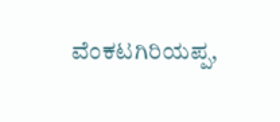ವೆಂಕಟಗಿರಿಯಪ್ಪ,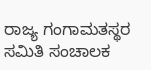ರಾಜ್ಯ ಗಂಗಾಮತಸ್ಥರ ಸಮಿತಿ ಸಂಚಾಲಕ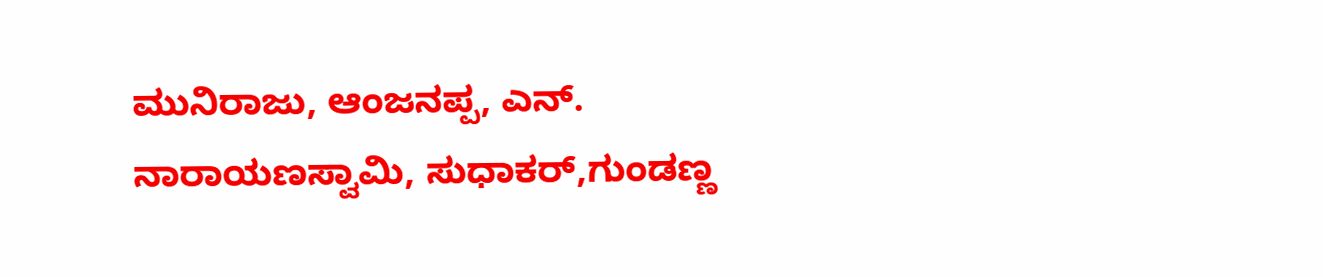ಮುನಿರಾಜು, ಆಂಜನಪ್ಪ, ಎನ್. ನಾರಾಯಣಸ್ವಾಮಿ, ಸುಧಾಕರ್,ಗುಂಡಣ್ಣ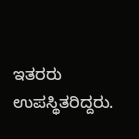ಇತರರು ಉಪಸ್ಥಿತರಿದ್ದರು.